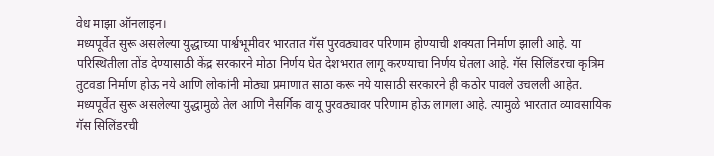वेध माझा ऑनलाइन।
मध्यपूर्वेत सुरू असलेल्या युद्धाच्या पार्श्वभूमीवर भारतात गॅस पुरवठ्यावर परिणाम होण्याची शक्यता निर्माण झाली आहे. या परिस्थितीला तोंड देण्यासाठी केंद्र सरकारने मोठा निर्णय घेत देशभरात लागू करण्याचा निर्णय घेतला आहे. गॅस सिलिंडरचा कृत्रिम तुटवडा निर्माण होऊ नये आणि लोकांनी मोठ्या प्रमाणात साठा करू नये यासाठी सरकारने ही कठोर पावले उचलली आहेत.
मध्यपूर्वेत सुरू असलेल्या युद्धामुळे तेल आणि नैसर्गिक वायू पुरवठ्यावर परिणाम होऊ लागला आहे. त्यामुळे भारतात व्यावसायिक गॅस सिलिंडरची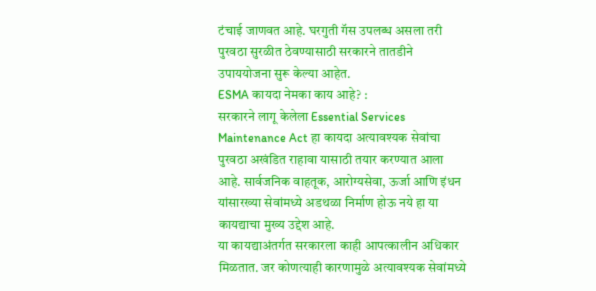टंचाई जाणवत आहे. घरगुती गॅस उपलब्ध असला तरी पुरवठा सुरळीत ठेवण्यासाठी सरकारने तातडीने उपाययोजना सुरू केल्या आहेत.
ESMA कायदा नेमका काय आहे? :
सरकारने लागू केलेला Essential Services Maintenance Act हा कायदा अत्यावश्यक सेवांचा पुरवठा अखंडित राहावा यासाठी तयार करण्यात आला आहे. सार्वजनिक वाहतूक, आरोग्यसेवा, ऊर्जा आणि इंधन यांसारख्या सेवांमध्ये अडथळा निर्माण होऊ नये हा या कायद्याचा मुख्य उद्देश आहे.
या कायद्याअंतर्गत सरकारला काही आपत्कालीन अधिकार मिळतात. जर कोणत्याही कारणामुळे अत्यावश्यक सेवांमध्ये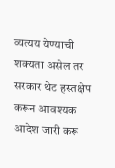व्यत्यय येण्याची शक्यता असेल तर सरकार थेट हस्तक्षेप करून आवश्यक आदेश जारी करू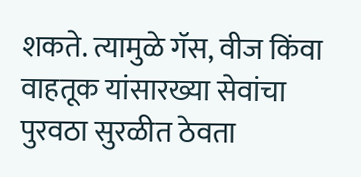शकते. त्यामुळे गॅस, वीज किंवा वाहतूक यांसारख्या सेवांचा पुरवठा सुरळीत ठेवता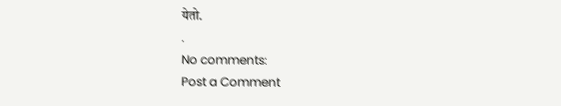येतो.
.
No comments:
Post a Comment